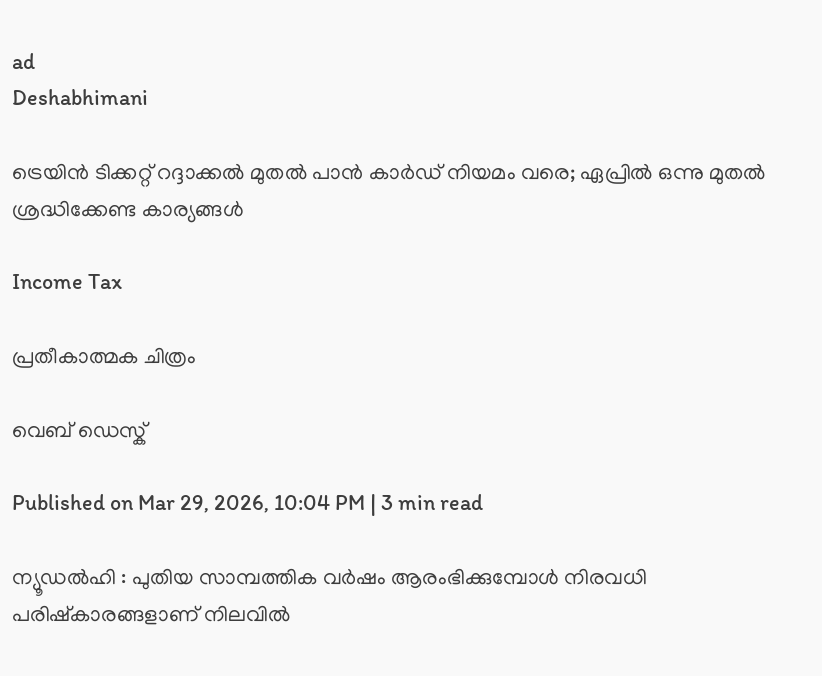ad
Deshabhimani

ട്രെയിൻ ടിക്കറ്റ് റദ്ദാക്കൽ മുതൽ പാൻ കാർഡ് നിയമം വരെ; ഏപ്രിൽ ഒന്നു മുതൽ ശ്രദ്ധിക്കേണ്ട കാര്യങ്ങൾ

Income Tax

പ്രതീകാത്മക ചിത്രം

വെബ് ഡെസ്ക്

Published on Mar 29, 2026, 10:04 PM | 3 min read

ന്യൂഡൽഹി : പുതിയ സാമ്പത്തിക വർഷം ആരംഭിക്കുമ്പോൾ നിരവധി പരിഷ്കാരങ്ങളാണ് നിലവിൽ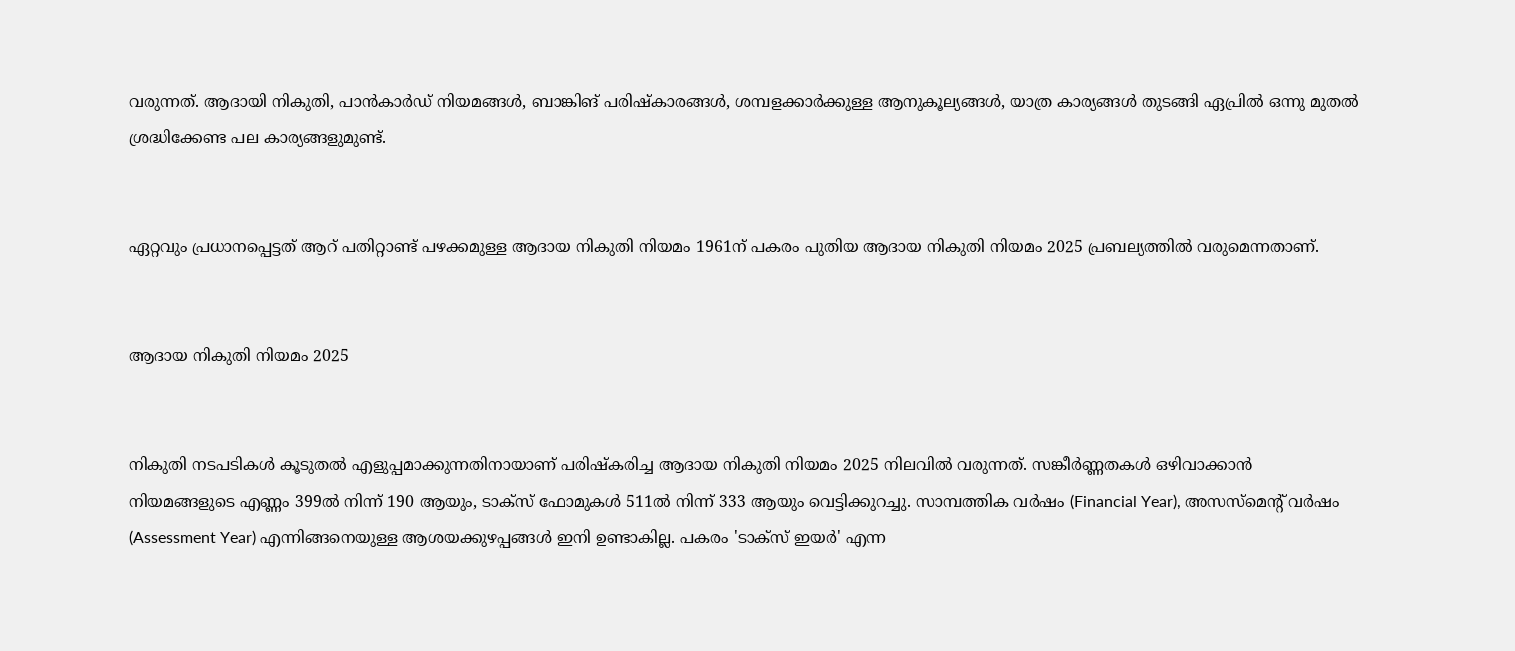വരുന്നത്. ആദായി നികുതി, പാൻകാർഡ് നിയമങ്ങൾ, ബാങ്കിങ് പരിഷ്കാരങ്ങൾ, ശമ്പളക്കാർക്കുള്ള ആനുകൂല്യങ്ങൾ, യാത്ര കാര്യങ്ങൾ തുടങ്ങി ഏപ്രിൽ ഒന്നു മുതൽ ശ്രദ്ധിക്കേണ്ട പല കാര്യങ്ങളുമുണ്ട്.


ഏറ്റവും പ്രധാനപ്പെട്ടത് ആറ് പതിറ്റാണ്ട് പഴക്കമുള്ള ആദായ നികുതി നിയമം 1961ന് പകരം പുതിയ ആദായ നികുതി നിയമം 2025 പ്രബല്യത്തിൽ വരുമെന്നതാണ്.


ആദായ നികുതി നിയമം 2025


നികുതി നടപടികൾ കൂടുതൽ എളുപ്പമാക്കുന്നതിനായാണ് പരിഷ്കരിച്ച ആദായ നികുതി നിയമം 2025 നിലവിൽ വരുന്നത്. സങ്കീർണ്ണതകൾ ഒഴിവാക്കാൻ നിയമങ്ങളുടെ എണ്ണം 399ൽ നിന്ന് 190 ആയും, ടാക്‌സ് ഫോമുകൾ 511ൽ നിന്ന് 333 ആയും വെട്ടിക്കുറച്ചു. സാമ്പത്തിക വർഷം (Financial Year), അസസ്‌മെന്റ് വർഷം (Assessment Year) എന്നിങ്ങനെയുള്ള ആശയക്കുഴപ്പങ്ങൾ ഇനി ഉണ്ടാകില്ല. പകരം 'ടാക്‌സ് ഇയർ' എന്ന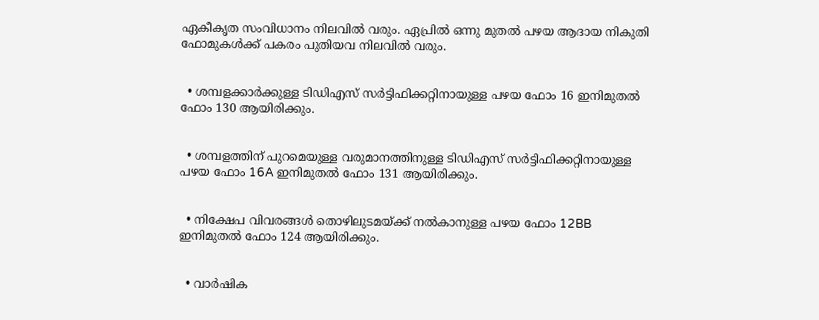ഏകീകൃത സംവിധാനം നിലവിൽ വരും. ഏപ്രിൽ ഒന്നു മുതൽ പഴയ ആദായ നികുതി ഫോമുകൾക്ക് പകരം പുതിയവ നിലവിൽ വരും.


  • ശമ്പളക്കാർക്കുള്ള ടിഡിഎസ് സർട്ടിഫിക്കറ്റിനായുള്ള പഴയ ഫോം 16 ഇനിമുതൽ ഫോം 130 ആയിരിക്കും.


  • ശമ്പളത്തിന് പുറമെയുള്ള വരുമാനത്തിനുള്ള ടിഡിഎസ് സർട്ടിഫിക്കറ്റിനായുള്ള പഴയ ഫോം 16A ഇനിമുതൽ ഫോം 131 ആയിരിക്കും.


  • നിക്ഷേപ വിവരങ്ങൾ തൊഴിലുടമയ്ക്ക് നൽകാനുള്ള പഴയ ഫോം 12BB ഇനിമുതൽ ഫോം 124 ആയിരിക്കും.


  • വാർഷിക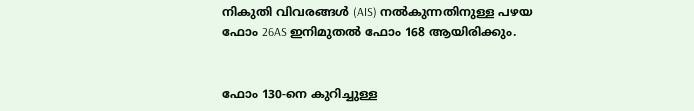നികുതി വിവരങ്ങൾ (AIS) നൽകുന്നതിനുള്ള പഴയ ഫോം 26AS ഇനിമുതൽ ഫോം 168 ആയിരിക്കും.


ഫോം 130-നെ കുറിച്ചുള്ള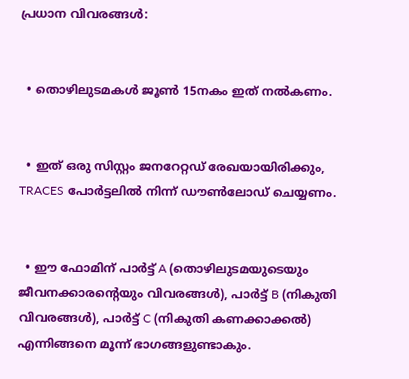പ്രധാന വിവരങ്ങൾ:


  • തൊഴിലുടമകൾ ജൂൺ 15നകം ഇത് നൽകണം.


  • ഇത് ഒരു സിസ്റ്റം ജനറേറ്റഡ് രേഖയായിരിക്കും, TRACES പോർട്ടലിൽ നിന്ന് ഡൗൺലോഡ് ചെയ്യണം.


  • ഈ ഫോമിന് പാർട്ട് A (തൊഴിലുടമയുടെയും ജീവനക്കാരന്റെയും വിവരങ്ങൾ), പാർട്ട് B (നികുതി വിവരങ്ങൾ), പാർട്ട് C (നികുതി കണക്കാക്കൽ) എന്നിങ്ങനെ മൂന്ന് ഭാഗങ്ങളുണ്ടാകും.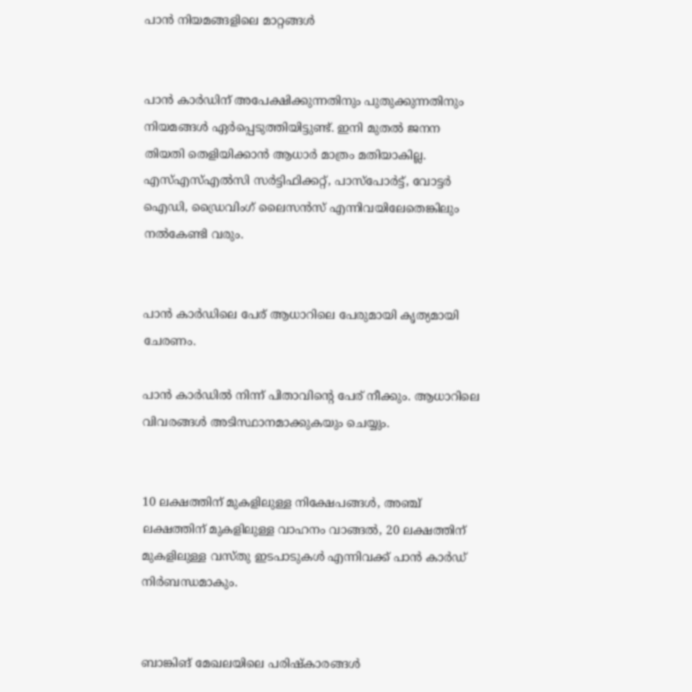പാൻ നിയമങ്ങളിലെ മാറ്റങ്ങൾ


പാൻ കാർഡിന് അപേക്ഷിക്കുന്നതിനും പുതുക്കുന്നതിനും നിയമങ്ങൾ ഏർപ്പെടുത്തിയിട്ടുണ്ട്. ഇനി മുതൽ ജനന തിയതി തെളിയിക്കാൻ ആധാർ മാത്രം മതിയാകില്ല. എസ്എസ്എൽസി സർട്ടിഫിക്കറ്റ്, പാസ്പോർട്ട്, വോട്ടർ ഐഡി, ഡ്രൈവിംഗ് ലൈസൻസ് എന്നിവയിലേതെങ്കിലും നൽകേണ്ടി വരും.


പാൻ കാർഡിലെ പേര് ആധാറിലെ പേരുമായി കൃത്യമായി ചേരണം.

പാൻ കാർഡിൽ നിന്ന് പിതാവിന്റെ പേര് നീക്കും. ആധാറിലെ വിവരങ്ങൾ അടിസ്ഥാനമാക്കുകയും ചെയ്യും.


10 ലക്ഷത്തിന് മുകളിലുള്ള നിക്ഷേപങ്ങൾ, അഞ്ച് ലക്ഷത്തിന് മുകളിലുള്ള വാഹനം വാങ്ങൽ, 20 ലക്ഷത്തിന് മുകളിലുള്ള വസ്തു ഇടപാടുകൾ എന്നിവക്ക് പാൻ കാർഡ് നിർബന്ധമാകും.


ബാങ്കിങ് മേഖലയിലെ പരിഷ്കാരങ്ങൾ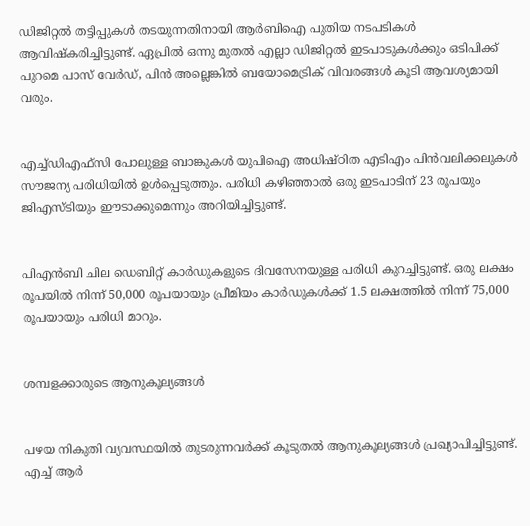ഡിജിറ്റൽ തട്ടിപ്പുകൾ തടയുന്നതിനായി ആർബിഐ പുതിയ നടപടികൾ ആവിഷ്കരിച്ചിട്ടുണ്ട്. ഏപ്രിൽ ഒന്നു മുതൽ എല്ലാ ഡിജിറ്റൽ ഇടപാടുകൾക്കും ഒടിപിക്ക് പുറമെ പാസ് വേർഡ്, പിൻ അല്ലെങ്കിൽ ബയോമെട്രിക് വിവരങ്ങൾ കൂടി ആവശ്യമായി വരും.


എച്ച്ഡിഎഫ്സി പോലുള്ള ബാങ്കുകൾ യുപിഐ അധിഷ്ഠിത എടിഎം പിൻവലിക്കലുകൾ സൗജന്യ പരിധിയിൽ ഉൾപ്പെടുത്തും. പരിധി കഴിഞ്ഞാൽ ഒരു ഇടപാടിന് 23 രൂപയും ജിഎസ്ടിയും ഈടാക്കുമെന്നും അറിയിച്ചിട്ടുണ്ട്.


പിഎൻബി ചില ഡെബിറ്റ് കാർഡുകളുടെ ദിവസേനയുള്ള പരിധി കുറച്ചിട്ടുണ്ട്. ഒരു ലക്ഷം രൂപയിൽ നിന്ന് 50,000 രൂപയായും പ്രീമിയം കാർഡുകൾക്ക് 1.5 ലക്ഷത്തിൽ നിന്ന് 75,000 രൂപയായും പരിധി മാറും.


ശമ്പളക്കാരുടെ ആനുകൂല്യങ്ങൾ


പഴയ നികുതി വ്യവസ്ഥയിൽ തുടരുന്നവർക്ക് കൂടുതൽ ആനുകൂല്യങ്ങൾ പ്രഖ്യാപിച്ചിട്ടുണ്ട്. എച്ച് ആർ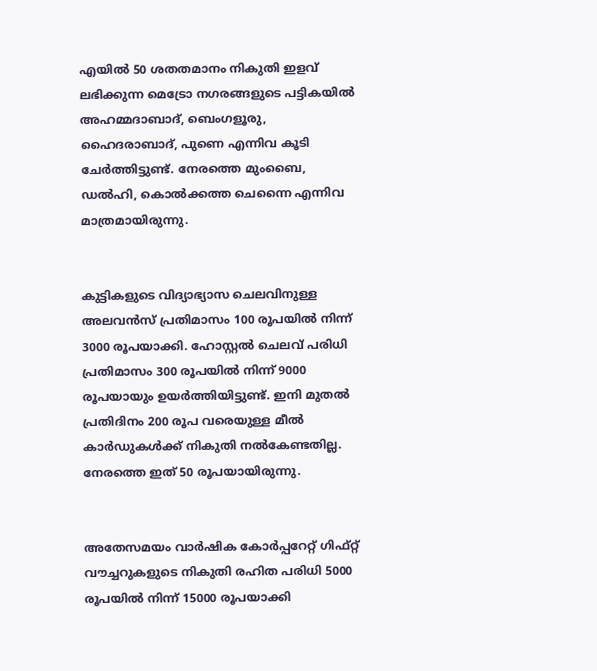എയിൽ 50 ശതതമാനം നികുതി ഇളവ് ലഭിക്കുന്ന മെട്രോ നഗരങ്ങളുടെ പട്ടികയിൽ അഹമ്മദാബാദ്, ബെംഗളൂരു, ഹൈദരാബാദ്, പുണെ എന്നിവ കൂടി ചേർത്തിട്ടുണ്ട്. നേരത്തെ മുംബൈ, ഡൽഹി, കൊൽക്കത്ത ചെന്നൈ എന്നിവ മാത്രമായിരുന്നു.


കുട്ടികളുടെ വിദ്യാഭ്യാസ ചെലവിനുള്ള അലവൻസ് പ്രതിമാസം 100 രൂപയിൽ നിന്ന് 3000 രൂപയാക്കി. ഹോസ്റ്റൽ ചെലവ് പരിധി പ്രതിമാസം 300 രൂപയിൽ നിന്ന് 9000 രൂപയായും ഉയർത്തിയിട്ടുണ്ട്. ഇനി മുതൽ പ്രതിദിനം 200 രൂപ വരെയുള്ള മീൽ കാർഡുകൾക്ക് നികുതി നൽകേണ്ടതില്ല. നേരത്തെ ഇത് 50 രൂപയായിരുന്നു.


അതേസമയം വാർഷിക കോർപ്പറേറ്റ് ഗിഫ്റ്റ് വൗച്ചറുകളുടെ നികുതി രഹിത പരിധി 5000 രൂപയിൽ നിന്ന് 15000 രൂപയാക്കി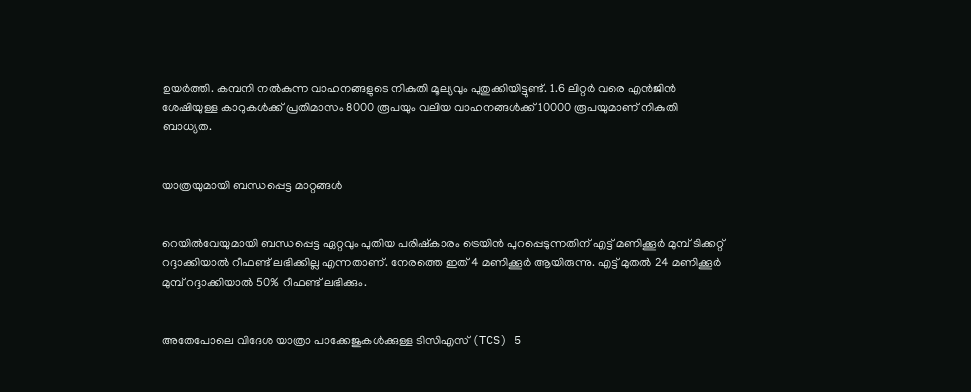ഉയർത്തി. കമ്പനി നൽകുന്ന വാഹനങ്ങളുടെ നികുതി മൂല്യവും പുതുക്കിയിട്ടുണ്ട്. 1.6 ലിറ്റർ വരെ എൻജിൻ ശേഷിയുള്ള കാറുകൾക്ക് പ്രതിമാസം 8000 രൂപയും വലിയ വാഹനങ്ങൾക്ക് 10000 രൂപയുമാണ് നികുതി ബാധ്യത.


യാത്രയുമായി ബന്ധപ്പെട്ട മാറ്റങ്ങൾ


റെയിൽവേയുമായി ബന്ധപ്പെട്ട ഏറ്റവും പുതിയ പരിഷ്കാരം ട്രെയിൻ പുറപ്പെടുന്നതിന് എട്ട് മണിക്കൂർ മുമ്പ് ടിക്കറ്റ് റദ്ദാക്കിയാൽ റീഫണ്ട് ലഭിക്കില്ല എന്നതാണ്. നേരത്തെ ഇത് 4 മണിക്കൂർ ആയിരുന്നു. എട്ട് മുതൽ 24 മണിക്കൂർ മുമ്പ് റദ്ദാക്കിയാൽ 50% റീഫണ്ട് ലഭിക്കും.


അതേപോലെ വിദേശ യാത്രാ പാക്കേജുകൾക്കുള്ള ടിസിഎസ് (TCS) 5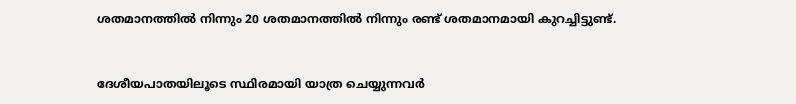ശതമാനത്തിൽ നിന്നും 20 ശതമാനത്തിൽ നിന്നും രണ്ട് ശതമാനമായി കുറച്ചിട്ടുണ്ട്.


ദേശീയപാതയിലൂടെ സ്ഥിരമായി യാത്ര ചെയ്യുന്നവർ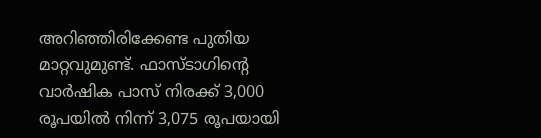അറിഞ്ഞിരിക്കേണ്ട പുതിയ മാറ്റവുമുണ്ട്. ഫാസ്ടാഗിന്റെ വാർഷിക പാസ് നിരക്ക് 3,000 രൂപയിൽ നിന്ന് 3,075 രൂപയായി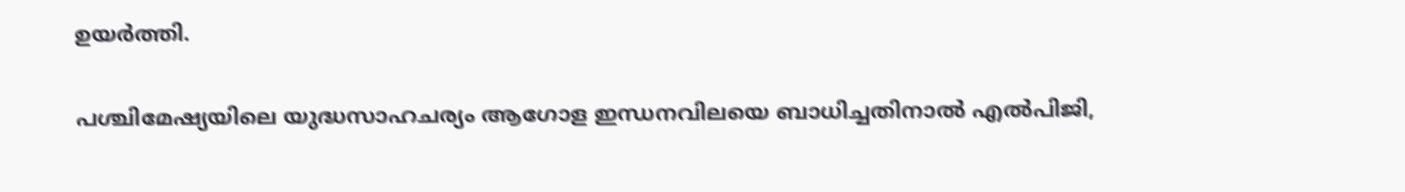ഉയർത്തി.


പശ്ചിമേഷ്യയിലെ യുദ്ധസാഹചര്യം ആഗോള ഇന്ധനവിലയെ ബാധിച്ചതിനാൽ എൽപിജി,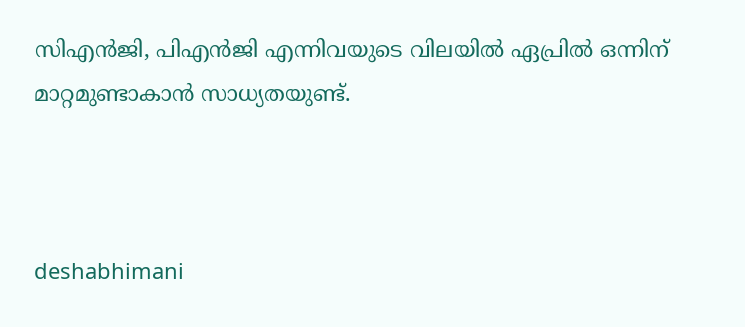സിഎൻജി, പിഎൻജി എന്നിവയുടെ വിലയിൽ ഏപ്രിൽ ഒന്നിന് മാറ്റമുണ്ടാകാൻ സാധ്യതയുണ്ട്.



deshabhimani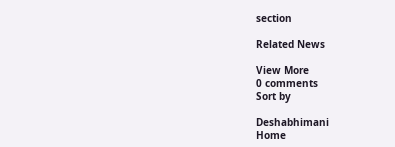section

Related News

View More
0 comments
Sort by

Deshabhimani
Home